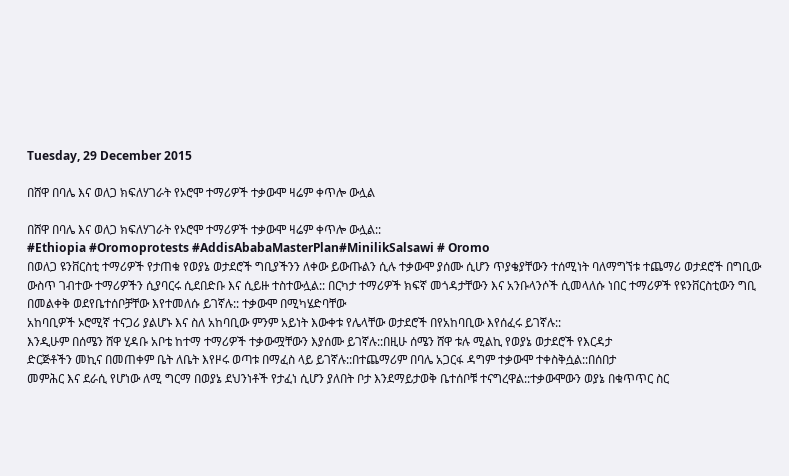Tuesday, 29 December 2015

በሸዋ በባሌ እና ወለጋ ክፍለሃገራት የኦሮሞ ተማሪዎች ተቃውሞ ዛሬም ቀጥሎ ውሏል

በሸዋ በባሌ እና ወለጋ ክፍለሃገራት የኦሮሞ ተማሪዎች ተቃውሞ ዛሬም ቀጥሎ ውሏል::
#Ethiopia #Oromoprotests #AddisAbabaMasterPlan#MinilikSalsawi # Oromo
በወለጋ ዩንቨርስቲ ተማሪዎች የታጠቁ የወያኔ ወታደሮች ግቢያችንን ለቀው ይውጡልን ሲሉ ተቃውሞ ያሰሙ ሲሆን ጥያቄያቸውን ተሰሚነት ባለማግኘቱ ተጨማሪ ወታደሮች በግቢው ውስጥ ገብተው ተማሪዎችን ሲያባርሩ ሲደበድቡ እና ሲይዙ ተስተውሏል:: በርካታ ተማሪዎች ክፍኛ መጎዳታቸውን እና አንቡላንሶች ሲመላለሱ ነበር ተማሪዎች የዩንቨርስቲውን ግቢ በመልቀቅ ወደየቤተሰቦቻቸው እየተመለሱ ይገኛሉ:: ተቃውሞ በሚካሄድባቸው
አከባቢዎች ኦሮሚኛ ተናጋሪ ያልሆኑ እና ስለ አከባቢው ምንም አይነት እውቀቱ የሌላቸው ወታደሮች በየአከባቢው እየሰፈሩ ይገኛሉ::
እንዲሁም በሰሜን ሸዋ ሂዳቡ አቦቴ ከተማ ተማሪዎች ተቃውሟቸውን እያሰሙ ይገኛሉ::በዚሁ ሰሜን ሸዋ ቱሉ ሚልኪ የወያኔ ወታደሮች የእርዳታ
ድርጅቶችን መኪና በመጠቀም ቤት ለቤት እየዞሩ ወጣቱ በማፈስ ላይ ይገኛሉ::በተጨማሪም በባሌ አጋርፋ ዳግም ተቃውሞ ተቀስቅሷል::በሰበታ
መምሕር እና ደራሲ የሆነው ለሚ ግርማ በወያኔ ደህንነቶች የታፈነ ሲሆን ያለበት ቦታ እንደማይታወቅ ቤተሰቦቹ ተናግረዋል::ተቃውሞውን ወያኔ በቁጥጥር ስር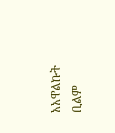አአዋልኩት ቢልም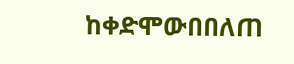ከቀድሞውበበለጠ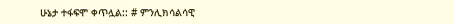ሁኔታ ተፋፍሞ ቀጥሏል:: # ምንሊክሳልሳዊ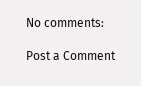No comments:

Post a Comment